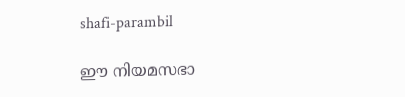shafi-parambil

ഈ നിയമസഭാ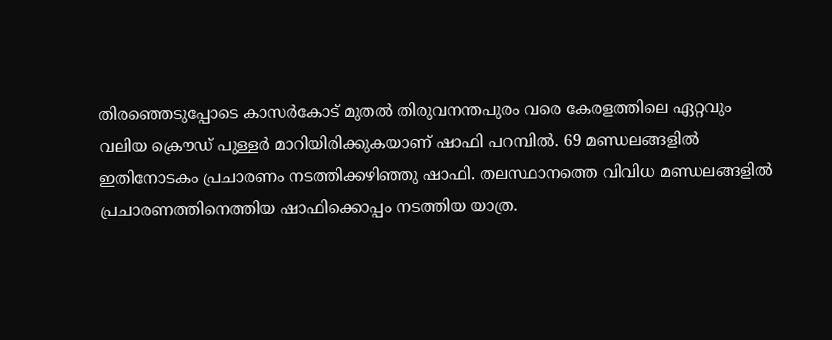തിരഞ്ഞെടുപ്പോടെ കാസർകോട് മുതൽ തിരുവനന്തപുരം വരെ കേരളത്തിലെ ഏറ്റവും വലിയ ക്രൌഡ് പുള്ളർ മാറിയിരിക്കുകയാണ് ഷാഫി പറമ്പിൽ. 69 മണ്ഡലങ്ങളിൽ ഇതിനോടകം പ്രചാരണം നടത്തിക്കഴിഞ്ഞു ഷാഫി. തലസ്ഥാനത്തെ വിവിധ മണ്ഡലങ്ങളിൽ പ്രചാരണത്തിനെത്തിയ ഷാഫിക്കൊപ്പം നടത്തിയ യാത്ര.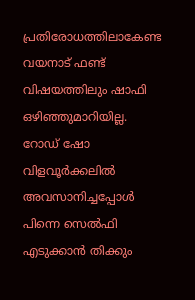പ്രതിരോധത്തിലാകേണ്ട വയനാട് ഫണ്ട് വിഷയത്തിലും ഷാഫി ഒഴിഞ്ഞുമാറിയില്ല.  റോഡ് ഷോ വിളവൂര്‍ക്കലില്‍ അവസാനിച്ചപ്പോള്‍ പിന്നെ സെല്‍ഫി എടുക്കാന്‍ തിക്കും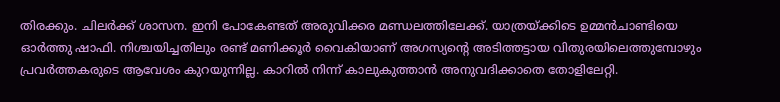തിരക്കും. ചിലര്‍ക്ക് ശാസന. ഇനി പോകേണ്ടത് അരുവിക്കര മണ്ഡലത്തിലേക്ക്. യാത്രയ്ക്കിടെ ഉമ്മന്‍ചാണ്ടിയെ ഓര്‍ത്തു ഷാഫി. നിശ്ചയിച്ചതിലും രണ്ട് മണിക്കൂര്‍ വൈകിയാണ് അഗസ്യന്റെ അടിത്തട്ടായ വിതുരയിലെത്തുമ്പോഴും പ്രവര്‍ത്തകരുടെ ആവേശം കുറയുന്നില്ല. കാറില്‍ നിന്ന് കാലുകുത്താന്‍ അനുവദിക്കാതെ തോളിലേറ്റി.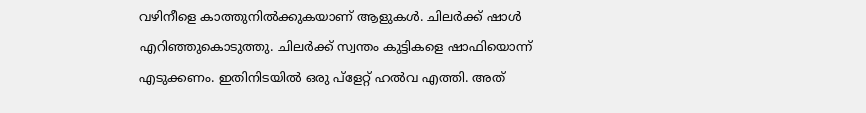വഴിനീളെ കാത്തുനില്‍ക്കുകയാണ് ആളുകള്‍. ചിലര്‍ക്ക് ഷാള്‍ എറിഞ്ഞുകൊടുത്തു. ചിലര്‍ക്ക് സ്വന്തം കുട്ടികളെ ഷാഫിയൊന്ന് എടുക്കണം. ഇതിനിടയില്‍ ഒരു പ്ളേറ്റ് ഹല്‍വ എത്തി. അത്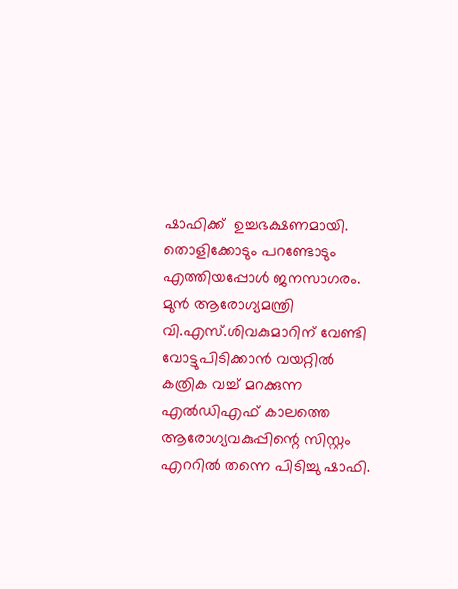ഷാഫിക്ക്  ഉച്ചഭക്ഷണമായി. തൊളിക്കോടും പറണ്ടോടും എത്തിയപ്പോള്‍ ജനസാഗരം. മുന്‍ ആരോഗ്യമന്ത്രി വി.എസ്.ശിവകുമാറിന് വേണ്ടി വോട്ടുപിടിക്കാന്‍ വയറ്റില്‍ കത്രിക വച്ച് മറക്കുന്ന എല്‍ഡിഎഫ് കാലത്തെ ആരോഗ്യവകുപ്പിന്റെ സിസ്റ്റം എററില്‍ തന്നെ പിടിച്ചു ഷാഫി.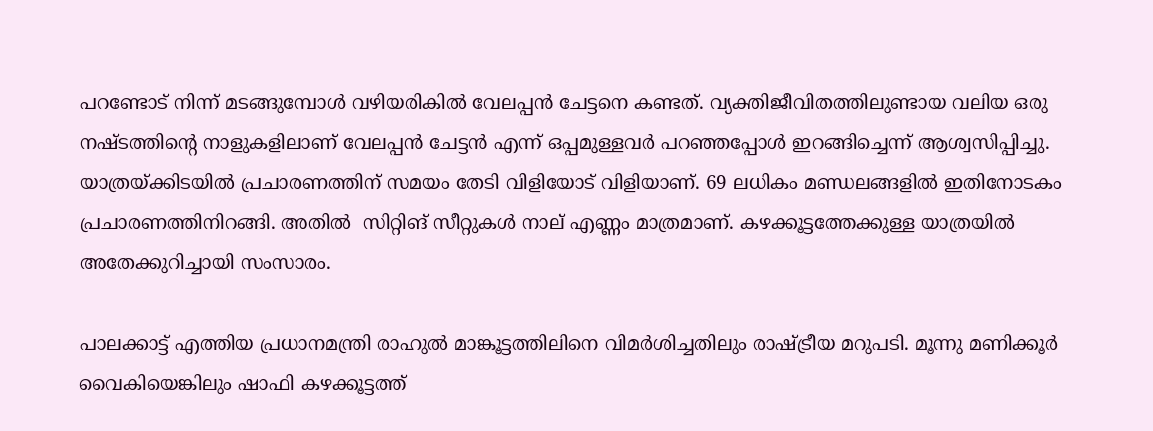പറണ്ടോട് നിന്ന് മടങ്ങുമ്പോള്‍ വഴിയരികില്‍ വേലപ്പന്‍ ചേട്ടനെ കണ്ടത്. വ്യക്തിജീവിതത്തിലുണ്ടായ വലിയ ഒരു നഷ്ടത്തിന്റെ നാളുകളിലാണ് വേലപ്പന്‍ ചേട്ടന്‍ എന്ന് ഒപ്പമുള്ളവര്‍ പറഞ്ഞപ്പോള്‍ ഇറങ്ങിച്ചെന്ന് ആശ്വസിപ്പിച്ചു. യാത്രയ്ക്കിടയില്‍ പ്രചാരണത്തിന് സമയം തേടി വിളിയോട് വിളിയാണ്. 69 ലധികം മണ്ഡലങ്ങളില്‍ ഇതിനോടകം പ്രചാരണത്തിനിറങ്ങി. അതില്‍  സിറ്റിങ് സീറ്റുകള്‍ നാല് എണ്ണം മാത്രമാണ്. കഴക്കൂട്ടത്തേക്കുള്ള യാത്രയില്‍ അതേക്കുറിച്ചായി സംസാരം.

പാലക്കാട്ട് എത്തിയ പ്രധാനമന്ത്രി രാഹുല്‍ മാങ്കൂട്ടത്തിലിനെ വിമര്‍ശിച്ചതിലും രാഷ്ട്രീയ മറുപടി. മൂന്നു മണിക്കൂര്‍ വൈകിയെങ്കിലും ഷാഫി കഴക്കൂട്ടത്ത്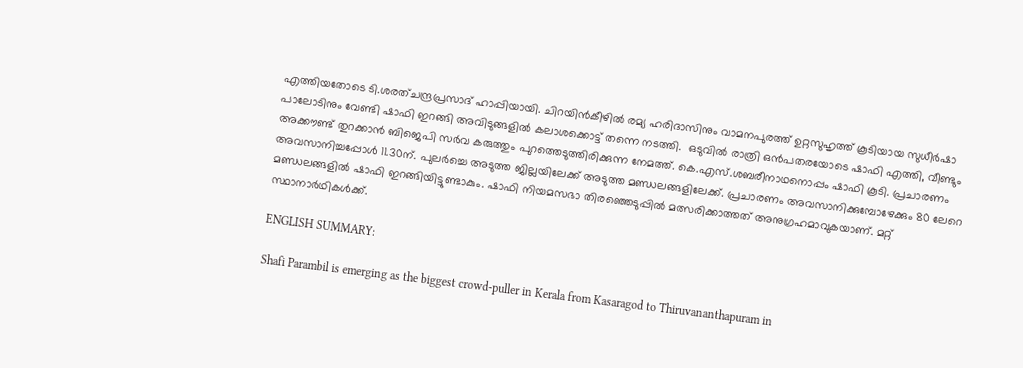എത്തിയതോടെ ടി.ശരത്ചന്ദ്രപ്രസാദ് ഹാപ്പിയായി. ചിറയിന്‍കീഴില്‍ രമ്യ ഹരിദാസിനും വാമനപുരത്ത് ഉറ്റസുഹൃത്ത് കൂടിയായ സുധീര്‍ഷാ പാലോടിനും വേണ്ടി ഷാഫി ഇറങ്ങി അവിടുങ്ങളില്‍ കലാശക്കൊട്ട് തന്നെ നടത്തി.  ഒടുവില്‍ രാത്രി ഒന്‍പതരയോടെ ഷാഫി എത്തി, വീണ്ടും അക്കൗണ്ട് തുറക്കാന്‍ ബിജെപി സര്‍വ കരുത്തും പുറത്തെടുത്തിരിക്കുന്ന നേമത്ത്. കെ.എസ്.ശബരീനാഥനൊപ്പം ഷാഫി കൂടി. പ്രചാരണം അവസാനിച്ചപ്പോള്‍ 11.30ന്. പുലര്‍ച്ചെ അടുത്ത ജില്ലയിലേക്ക് അടുത്ത മണ്ഡലങ്ങളിലേക്ക്. പ്രചാരണം അവസാനിക്കുമ്പോഴേക്കും 80 ലേറെ മണ്ഡലങ്ങളില്‍ ഷാഫി ഇറങ്ങിയിട്ടുണ്ടാകും. ഷാഫി നിയമസഭാ തിരഞ്ഞെടുപ്പില്‍ മത്സരിക്കാത്തത് അനുഗ്രഹമാവുകയാണ്. മറ്റ് സ്ഥാനാര്‍ഥികള്‍ക്ക്.

ENGLISH SUMMARY:

Shafi Parambil is emerging as the biggest crowd-puller in Kerala from Kasaragod to Thiruvananthapuram in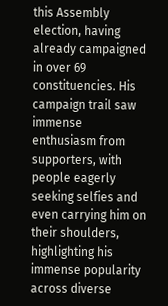this Assembly election, having already campaigned in over 69 constituencies. His campaign trail saw immense enthusiasm from supporters, with people eagerly seeking selfies and even carrying him on their shoulders, highlighting his immense popularity across diverse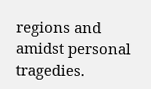regions and amidst personal tragedies.